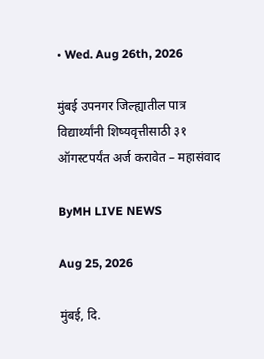• Wed. Aug 26th, 2026

मुंबई उपनगर जिल्ह्यातील पात्र विद्यार्थ्यांनी शिष्यवृत्तीसाठी ३१ ऑगस्टपर्यंत अर्ज करावेत – महासंवाद

ByMH LIVE NEWS

Aug 25, 2026

मुंबई, दि.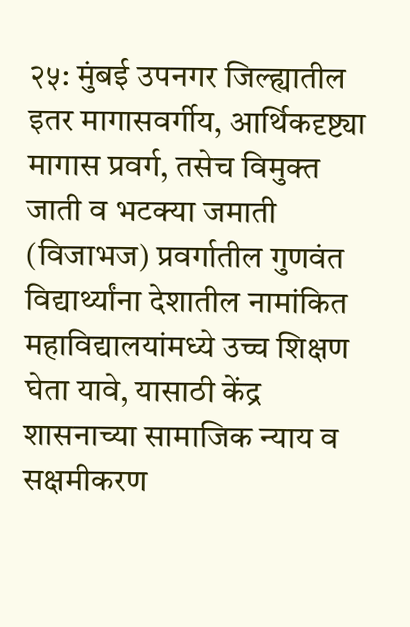२५: मुंबई उपनगर जिल्ह्यातील इतर मागासवर्गीय, आर्थिकदृष्ट्या मागास प्रवर्ग, तसेच विमुक्त जाती व भटक्या जमाती (विजाभज) प्रवर्गातील गुणवंत विद्यार्थ्यांना देशातील नामांकित महाविद्यालयांमध्ये उच्च शिक्षण घेता यावे, यासाठी केंद्र शासनाच्या सामाजिक न्याय व सक्षमीकरण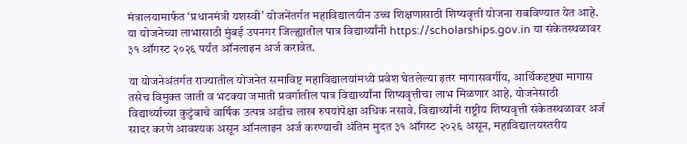मंत्रालयामार्फत ‘प्रधानमंत्री यशस्वी’ योजनेंतर्गत महाविद्यालयीन उच्च शिक्षणासाठी शिष्यवृत्ती योजना राबविण्यात येत आहे. या योजनेच्या लाभासाठी मुंबई उपनगर जिल्ह्यातील पात्र विद्यार्थ्यांनी https://scholarships.gov.in या संकेतस्थळावर ३१ ऑगस्ट २०२६ पर्यंत ऑनलाइन अर्ज करावेत.

या योजनेअंतर्गत राज्यातील योजनेत समाविष्ट महाविद्यालयांमध्ये प्रवेश घेतलेल्या इतर मागासवर्गीय, आर्थिकदृष्ट्या मागास तसेच विमुक्त जाती व भटक्या जमाती प्रवर्गातील पात्र विद्यार्थ्यांना शिष्यवृत्तीचा लाभ मिळणार आहे. योजनेसाठी विद्यार्थ्याच्या कुटुंबाचे वार्षिक उत्पन्न अडीच लाख रुपयांपेक्षा अधिक नसावे. विद्यार्थ्यांनी राष्ट्रीय शिष्यवृत्ती संकेतस्थळावर अर्ज सादर करणे आवश्यक असून ऑनलाइन अर्ज करण्याची अंतिम मुदत ३१ ऑगस्ट २०२६ असून, महाविद्यालयस्तरीय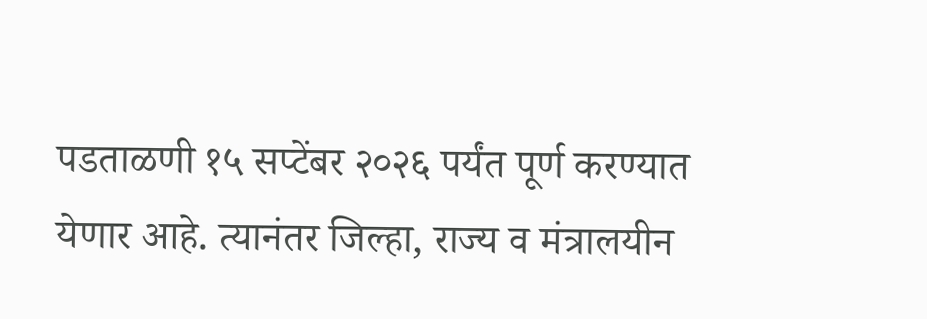पडताळणी १५ सप्टेंबर २०२६ पर्यंत पूर्ण करण्यात येणार आहे. त्यानंतर जिल्हा, राज्य व मंत्रालयीन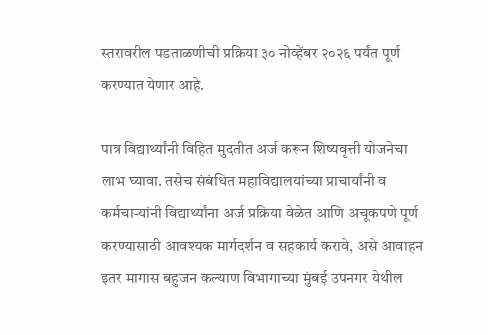स्तरावरील पडताळणीची प्रक्रिया ३० नोव्हेंबर २०२६ पर्यंत पूर्ण करण्यात येणार आहे.

पात्र विद्यार्थ्यांनी विहित मुदतीत अर्ज करून शिष्यवृत्ती योजनेचा लाभ घ्यावा. तसेच संबंधित महाविद्यालयांच्या प्राचार्यांनी व कर्मचाऱ्यांनी विद्यार्थ्यांना अर्ज प्रक्रिया वेळेत आणि अचूकपणे पूर्ण करण्यासाठी आवश्यक मार्गदर्शन व सहकार्य करावे, असे आवाहन इतर मागास बहुजन कल्याण विभागाच्या मुंबई उपनगर येथील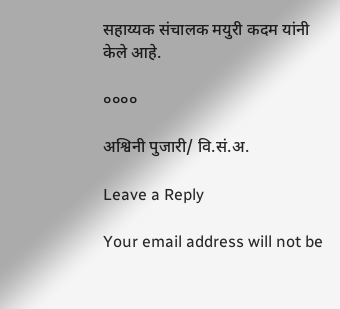सहाय्यक संचालक मयुरी कदम यांनी केले आहे.

००००

अश्विनी पुजारी/ वि.सं.अ.

Leave a Reply

Your email address will not be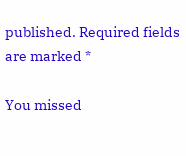published. Required fields are marked *

You missed